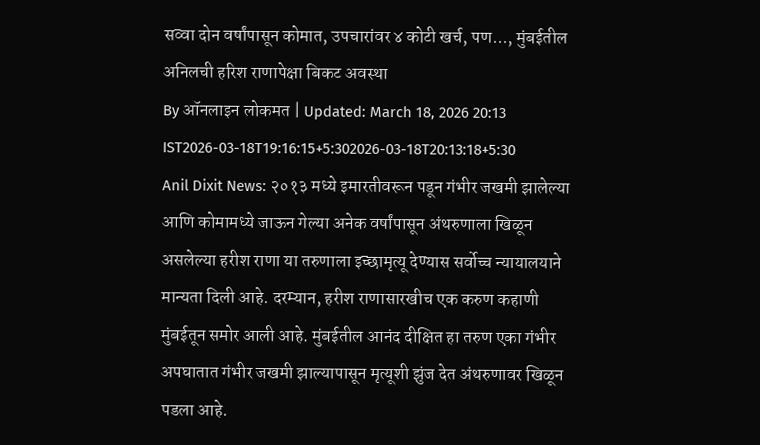सव्वा दोन वर्षांपासून कोमात, उपचारांवर ४ कोटी खर्च, पण..., मुंबईतील अनिलची हरिश राणापेक्षा बिकट अवस्था
By ऑनलाइन लोकमत | Updated: March 18, 2026 20:13 IST2026-03-18T19:16:15+5:302026-03-18T20:13:18+5:30
Anil Dixit News: २०१३ मध्ये इमारतीवरून पडून गंभीर जखमी झालेल्या आणि कोमामध्ये जाऊन गेल्या अनेक वर्षांपासून अंथरुणाला खिळून असलेल्या हरीश राणा या तरुणाला इच्छामृत्यू देण्यास सर्वोच्च न्यायालयाने मान्यता दिली आहे. दरम्यान, हरीश राणासारखीच एक करुण कहाणी मुंबईतून समोर आली आहे. मुंबईतील आनंद दीक्षित हा तरुण एका गंभीर अपघातात गंभीर जखमी झाल्यापासून मृत्यूशी झुंज देत अंथरुणावर खिळून पडला आहे.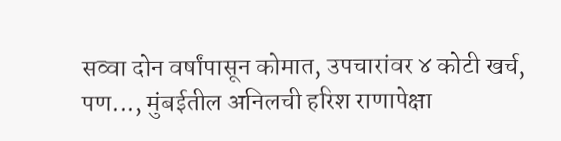सव्वा दोन वर्षांपासून कोमात, उपचारांवर ४ कोटी खर्च, पण..., मुंबईतील अनिलची हरिश राणापेक्षा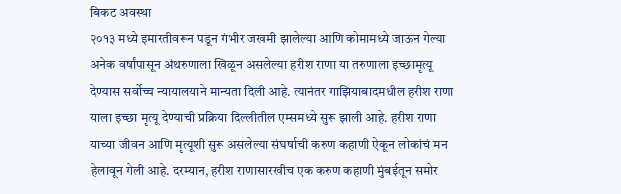बिकट अवस्था
२०१३ मध्ये इमारतीवरून पडून गंभीर जखमी झालेल्या आणि कोमामध्ये जाऊन गेल्या अनेक वर्षांपासून अंथरुणाला खिळून असलेल्या हरीश राणा या तरुणाला इच्छामृत्यू देण्यास सर्वोच्च न्यायालयाने मान्यता दिली आहे. त्यानंतर गाझियाबादमधील हरीश राणा याला इच्छा मृत्यू देण्याची प्रक्रिया दिल्लीतील एम्समध्ये सुरू झाली आहे. हरीश राणा याच्या जीवन आणि मृत्यूशी सुरू असलेल्या संघर्षाची करुण कहाणी ऐकून लोकांचं मन हेलावून गेली आहे. दरम्यान, हरीश राणासारखीच एक करुण कहाणी मुंबईतून समोर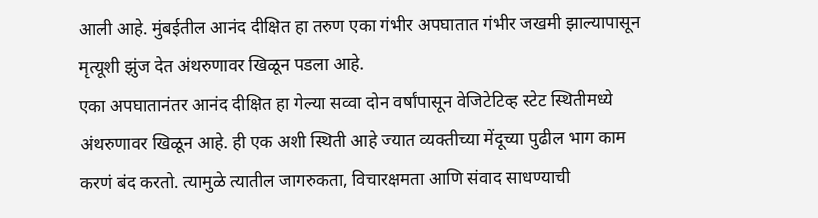आली आहे. मुंबईतील आनंद दीक्षित हा तरुण एका गंभीर अपघातात गंभीर जखमी झाल्यापासून मृत्यूशी झुंज देत अंथरुणावर खिळून पडला आहे.
एका अपघातानंतर आनंद दीक्षित हा गेल्या सव्वा दोन वर्षांपासून वेजिटेटिव्ह स्टेट स्थितीमध्ये अंथरुणावर खिळून आहे. ही एक अशी स्थिती आहे ज्यात व्यक्तीच्या मेंदूच्या पुढील भाग काम करणं बंद करतो. त्यामुळे त्यातील जागरुकता, विचारक्षमता आणि संवाद साधण्याची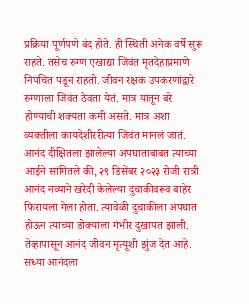प्रक्रिया पूर्णपणे बंद होते. ही स्थिती अनेक वर्षे सुरू राहते. तसेच रुग्ण एखाद्या जिवंत मृतदेहाप्रमाणे निपचित पडून राहतो. जीवन रक्षक उपकरणांद्वारे रुग्णाला जिवंत ठेवता येतं. मात्र यातून बरे होण्याची शक्यता कमी असते. मात्र अशा व्यक्तीला कायदेशीररीत्या जिवंत मानलं जातं.
आनंद दीक्षितला झालेल्या अपघाताबाबत त्याच्या आईने सांगितले की, २९ डिसेंबर २०२३ रोजी रात्री आनंद नव्याने खरेदी केलेल्या दुचाकीवरूव बाहेर फिरायला गेला होता. त्यावेळी दुचाकीला अपघात होऊन त्याच्या डोक्याला गंभीर दुखापत झाली. तेव्हापासून आनंद जीवन मृत्यूशी झुंज देत आहे. सध्या आनंदला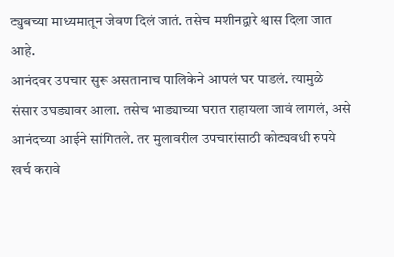ट्युबच्या माध्यमातून जेवण दिलं जातं. तसेच मशीनद्वारे श्वास दिला जात आहे.
आनंदवर उपचार सुरू असतानाच पालिकेने आपलं घर पाडलं. त्यामुळे संसार उघड्यावर आला. तसेच भाड्याच्या घरात राहायला जावं लागलं, असे आनंदच्या आईने सांगितले. तर मुलावरील उपचारांसाठी कोट्यवधी रुपये खर्च करावे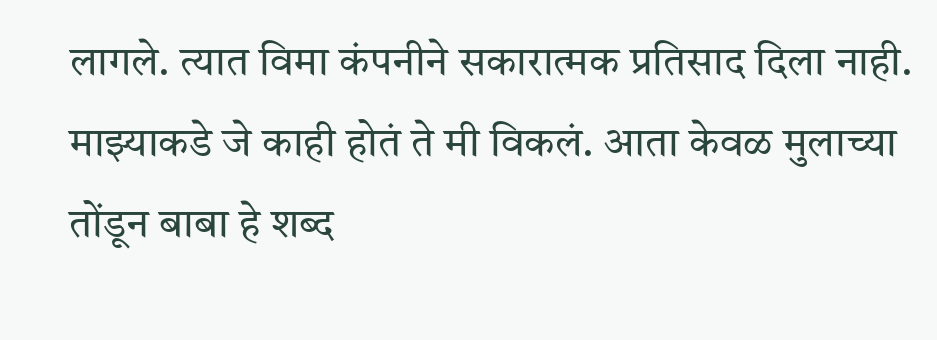लागले. त्यात विमा कंपनीने सकारात्मक प्रतिसाद दिला नाही. माझ्याकडे जे काही होतं ते मी विकलं. आता केवळ मुलाच्या तोंडून बाबा हे शब्द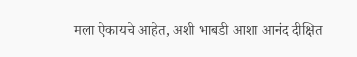मला ऐकायचे आहेत, अशी भाबडी आशा आनंद दीक्षित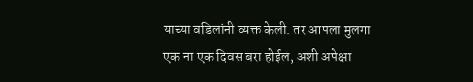याच्या वडिलांनी व्यक्त केली. तर आपला मुलगा एक ना एक दिवस बरा होईल, अशी अपेक्षा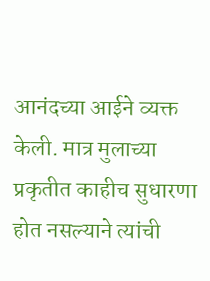आनंदच्या आईने व्यक्त केली. मात्र मुलाच्या प्रकृतीत काहीच सुधारणा होत नसल्याने त्यांची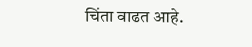चिंता वाढत आहे.